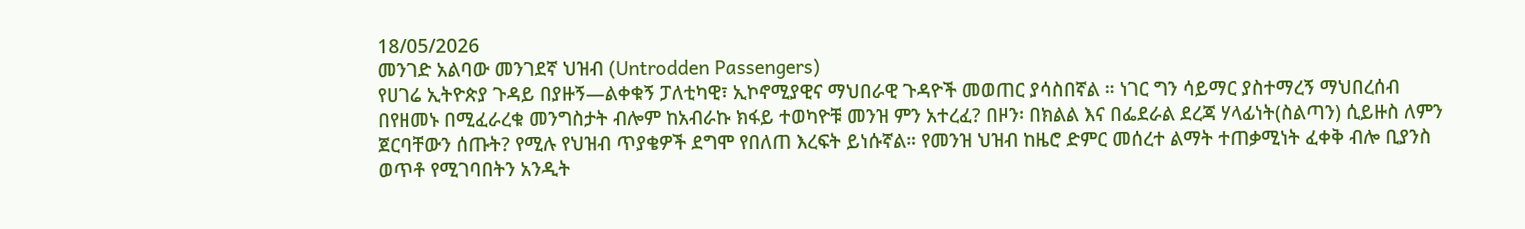18/05/2026
መንገድ አልባው መንገደኛ ህዝብ (Untrodden Passengers)
የሀገሬ ኢትዮጵያ ጉዳይ በያዙኝ—ልቀቁኝ ፓለቲካዊ፣ ኢኮኖሚያዊና ማህበራዊ ጉዳዮች መወጠር ያሳስበኛል ። ነገር ግን ሳይማር ያስተማረኝ ማህበረሰብ በየዘመኑ በሚፈራረቁ መንግስታት ብሎም ከአብራኩ ክፋይ ተወካዮቹ መንዝ ምን አተረፈ? በዞን፡ በክልል እና በፌደራል ደረጃ ሃላፊነት(ስልጣን) ሲይዙስ ለምን ጀርባቸውን ሰጡት? የሚሉ የህዝብ ጥያቄዎች ደግሞ የበለጠ እረፍት ይነሱኛል። የመንዝ ህዝብ ከዜሮ ድምር መሰረተ ልማት ተጠቃሚነት ፈቀቅ ብሎ ቢያንስ ወጥቶ የሚገባበትን አንዲት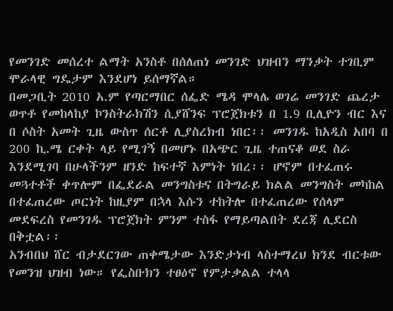የመንገድ መሰረተ ልማት አንስቶ በሰለጠነ መንገድ ህዝብን ማንቃት ተገቢም ሞራላዊ ግዴታም እንደሆነ ይሰማኛል።
በመጋቢት 2010 አ.ም የጣርማበር ሰፌድ ሜዳ ሞላሌ ወገሬ መንገድ ጨረታ ወጥቶ የመከላከያ ኮንስትራክሽን ሲያሸንፍ ፕሮጀክቱን በ 1.9 ቢሊዮን ብር እና በ ሶስት አመት ጊዜ ውስጥ ሰርቶ ሊያስረክብ ነበር፡፡ መንገዱ ከአዲስ አበባ በ 200 ኪ.ሜ ርቀት ላይ የሚገኝ በመሆኑ በአጭር ጊዜ ተጠናቆ ወደ ስራ እንደሚገባ በሁላችንም ዘንድ ከፍተኛ እምነት ነበረ፡፡ ሆኖም በተፈጠሩ መጓተቶች ቀጥሎም በፌደራል መንግስቱና በትግራይ ክልል መንግስት መካከል በተፈጠረው ጦርነት ከዚያም በኋላ እሱን ተከትሎ በተፈጠረው የሰላም መደፍረስ የመንገዱ ፕሮጀክት ምንም ተስፋ የማይጣልበት ደረጃ ሊደርስ በቅቷል፡፡
አንብበህ ሸር ብታደርገው ጠቀሜታው እንድታነብ ላስተማረህ ክንደ ብርቱው የመንዝ ህዝብ ነው። የፌስቡክን ተፀዕኖ የምታቃልል ተላላ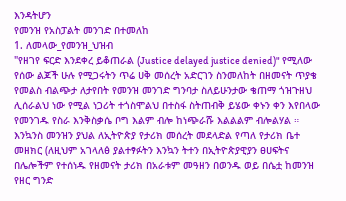እንዳትሆን
የመንዝ የአስፓልት መንገድ በተመለከ
1. ለመላው_የመንዝ_ህዝብ
"የዘገየ ፍርድ እንደቀረ ይቆጠራል (Justice delayed justice denied)" የሚለው የሰው ልጆች ሁሉ የሚጋሩትን ጥሬ ሀቅ መሰረት አድርገን ስንመለከት በዘመናት ጥያቄ የመልስ ብልጭታ ለታየበት የመንዝ መንገድ ግንባታ ስለይሁንታው ቄጠማ ጎዝጉዘህ ሊሰራልህ ነው የሚል ነጋሪት ተጎስሞልህ በተስፋ ስትጠብቅ ይሄው ቀኑን ቀን እየበላው የመንገዱ የስራ እንቅስቃሴ ቦግ እልም ብሎ ከነጭራሹ እልልልም ብሎልሃል ።
እንኳንስ መንዝን ያህል ለኢትዮጵያ የታሪክ መሰረት መደላድል የጣለ የታሪክ ቤተ መዘክር (ለዚህም አገላለፅ ያልተፃፉትን እንኳን ትተን በኢትዮጵያዊያን ፀሀፍትና በሌሎችም የተሰነዱ የዘመናት ታሪክ በአራቱም መዓዘን በወንዱ ወይ በሴቷ ከመንዝ የዘር ግንድ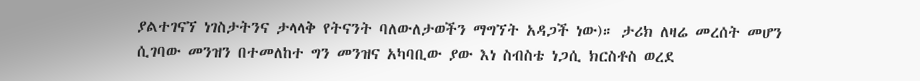ያልተገናኘ ነገስታትንና ታላላቅ የትናንት ባለውለታወችን ማግኘት አዳጋች ነው)። ታሪክ ለዛሬ መረሰት መሆን ሲገባው መንዝን በተመለከተ ግን መንዝና አካባቢው ያው እነ ስብስቴ ነጋሲ ክርስቶስ ወረደ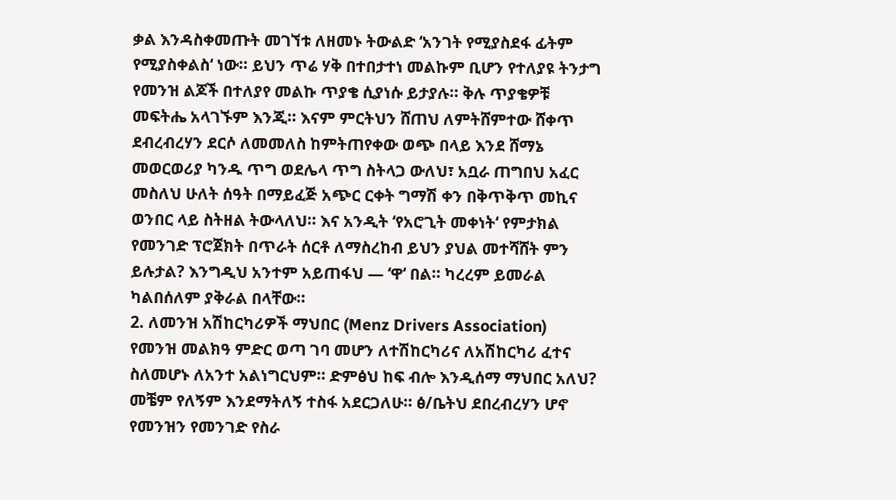ቃል እንዳስቀመጡት መገኘቱ ለዘመኑ ትውልድ ‘አንገት የሚያስደፋ ፊትም የሚያስቀልስ‘ ነው። ይህን ጥሬ ሃቅ በተበታተነ መልኩም ቢሆን የተለያዩ ትንታግ የመንዝ ልጆች በተለያየ መልኩ ጥያቄ ሲያነሱ ይታያሉ። ቅሉ ጥያቄዎቹ መፍትሔ አላገኙም እንጂ። እናም ምርትህን ሸጠህ ለምትሸምተው ሸቀጥ ደብረብረሃን ደርሶ ለመመለስ ከምትጠየቀው ወጭ በላይ እንደ ሸማኔ መወርወሪያ ካንዱ ጥግ ወደሌላ ጥግ ስትላጋ ውለህ፣ አቧራ ጠግበህ አፈር መስለህ ሁለት ሰዓት በማይፈጅ አጭር ርቀት ግማሽ ቀን በቅጥቅጥ መኪና ወንበር ላይ ስትዘል ትውላለህ። እና አንዲት ‘የአሮጊት መቀነት‘ የምታክል የመንገድ ፕሮጀክት በጥራት ሰርቶ ለማስረከብ ይህን ያህል መተሻሸት ምን ይሉታል? እንግዲህ አንተም አይጠፋህ — ‘ዋ‘ በል። ካረረም ይመራል ካልበሰለም ያቅራል በላቸው።
2. ለመንዝ አሽከርካሪዎች ማህበር (Menz Drivers Association)
የመንዝ መልክዓ ምድር ወጣ ገባ መሆን ለተሽከርካሪና ለአሽከርካሪ ፈተና ስለመሆኑ ለአንተ አልነግርህም። ድምፅህ ከፍ ብሎ እንዲሰማ ማህበር አለህ? መቼም የለኝም እንደማትለኝ ተስፋ አደርጋለሁ። ፅ/ቤትህ ደበረብረሃን ሆኖ የመንዝን የመንገድ የስራ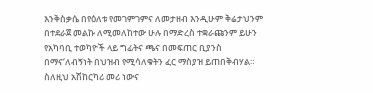እንቅስቃሴ በየዕለቱ የመገምገምና ለመታዘብ እንዲሁም ቅሬታህንም በተደራጀ መልኩ ለሚመለከተው ሁሉ በማድረስ ተቋራጩንም ይሁን የአካባቢ ተወካዮች ላይ ግፊትና ጫና በመፍጠር ቢያንስ በማና‘ለብኝነት በህዝብ የሚሳለቁትን ፈር ማስያዝ ይጠበቅብሃል። ስለዚህ አሽከርካሪ መሪ ነውና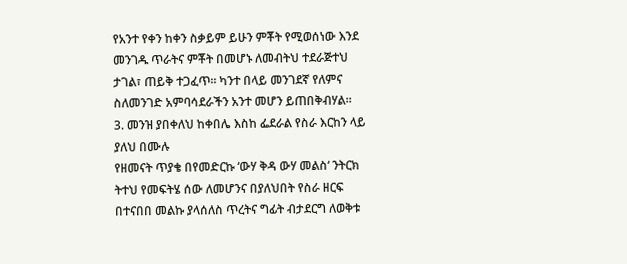የአንተ የቀን ከቀን ስቃይም ይሁን ምቾት የሚወሰነው እንደ መንገዱ ጥራትና ምቾት በመሆኑ ለመብትህ ተደራጅተህ ታገል፣ ጠይቅ ተጋፈጥ። ካንተ በላይ መንገደኛ የለምና ስለመንገድ አምባሳደራችን አንተ መሆን ይጠበቅብሃል።
3. መንዝ ያበቀለህ ከቀበሌ እስከ ፌደራል የስራ እርከን ላይ ያለህ በሙሉ
የዘመናት ጥያቄ በየመድርኩ ‘ውሃ ቅዳ ውሃ መልስ‘ ንትርክ ትተህ የመፍትሄ ሰው ለመሆንና በያለህበት የስራ ዘርፍ በተናበበ መልኩ ያላሰለስ ጥረትና ግፊት ብታደርግ ለወቅቱ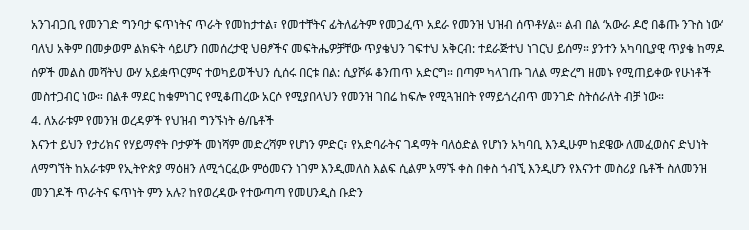አንገብጋቢ የመንገድ ግንባታ ፍጥነትና ጥራት የመከታተል፣ የመተቸትና ፊትለፊትም የመጋፈጥ አደራ የመንዝ ህዝብ ሰጥቶሃል። ልብ በል ‘አውራ ዶሮ በቆጡ ንጉስ ነው‘ ባለህ አቅም በመቃወም ልክፍት ሳይሆን በመሰረታዊ ህፀፆችና መፍትሔዎቻቸው ጥያቄህን ገፍተህ አቅርብ: ተደራጅተህ ነገርህ ይሰማ። ያንተን አካባቢያዊ ጥያቄ ከማዶ ሰዎች መልስ መሻትህ ውሃ አይቋጥርምና ተወካይወችህን ሲሰሩ በርቱ በል: ሲያሾፉ ቆንጠጥ አድርግ። በጣም ካላገጡ ገለል ማድረግ ዘመኑ የሚጠይቀው የሁነቶች መስተጋብር ነው። በልቶ ማደር ከቁምነገር የሚቆጠረው አርሶ የሚያበላህን የመንዝ ገበሬ ከፍሎ የሚጓዝበት የማይጎረብጥ መንገድ ስትሰራለት ብቻ ነው።
4. ለአራቱም የመንዝ ወረዳዎች የህዝብ ግንኙነት ፅ/ቤቶች
እናንተ ይህን የታሪክና የሃይማኖት ቦታዎች መነሻም መድረሻም የሆነን ምድር፣ የአድባራትና ገዳማት ባለዕድል የሆነን አካባቢ እንዲሁም ከደዌው ለመፈወስና ድህነት ለማግኘት ከአራቱም የኢትዮጵያ ማዕዘን ለሚጎርፈው ምዕመናን ነገም እንዲመለስ እልፍ ሲልም አማኙ ቀስ በቀስ ጎብኚ እንዲሆን የእናንተ መስሪያ ቤቶች ስለመንዝ መንገዶች ጥራትና ፍጥነት ምን አሉ? ከየወረዳው የተውጣጣ የመሀንዲስ ቡድን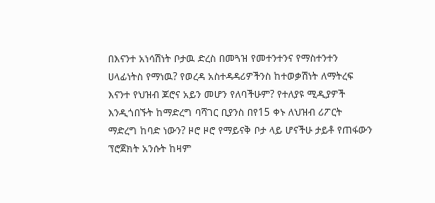በእናንተ አነሳሽነት ቦታዉ ድረስ በመጓዝ የመተንተንና የማስተንተን ሀላፊነትስ የማነዉ? የወረዳ አስተዳዳሪዎችንስ ከተወቃሽነት ለማትረፍ እናንተ የህዝብ ጆሮና አይን መሆን የለባችሁም? የተለያዩ ሚዲያዎች እንዲጎበኙት ከማድረግ ባሻገር ቢያንስ በየ15 ቀኑ ለህዝብ ሪፖርት ማድረግ ከባድ ነውን? ዞሮ ዞሮ የማይናቅ ቦታ ላይ ሆናችሁ ታይቶ የጠፋውን ፕሮጀክት አንሱት ከዛም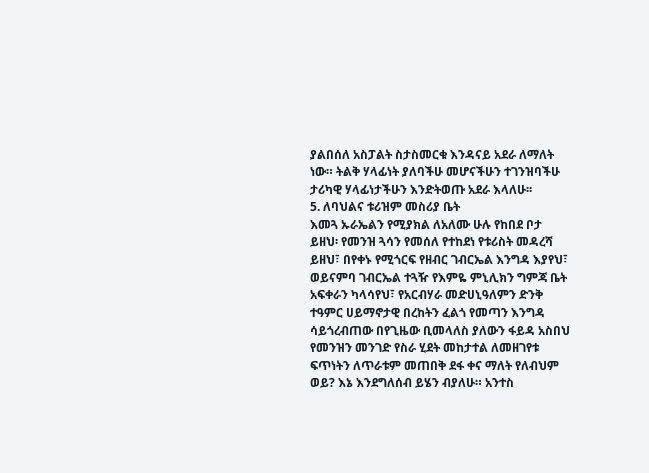ያልበሰለ አስፓልት ስታስመርቁ እንዳናይ አደራ ለማለት ነው። ትልቅ ሃላፊነት ያለባችሁ መሆናችሁን ተገንዝባችሁ ታሪካዊ ሃላፊነታችሁን እንድትወጡ አደራ እላለሁ፡፡
5. ለባህልና ቱሪዝም መስሪያ ቤት
እመጓ ኡራኤልን የሚያክል ለአለሙ ሁሉ የከበደ ቦታ ይዘህ፡ የመንዝ ጓሳን የመሰለ የተከደነ የቱሪስት መዳረሻ ይዘህ፣ በየቀኑ የሚጎርፍ የዘብር ገብርኤል እንግዳ እያየህ፣ ወይናምባ ገብርኤል ተጓዥ የእምዬ ምኒሊክን ግምጃ ቤት አፍቀራን ካላሳየህ፣ የአርብሃራ መድሀኒዓለምን ድንቅ ተዓምር ሀይማኖታዊ በረከትን ፈልጎ የመጣን እንግዳ ሳይጎረብጠው በየጊዜው ቢመላለስ ያለውን ፋይዳ አስበህ የመንዝን መንገድ የስራ ሂደት መከታተል ለመዘገየቱ ፍጥነትን ለጥራቱም መጠበቅ ደፋ ቀና ማለት የለብህም ወይ? እኔ እንደግለሰብ ይሄን ብያለሁ። አንተስ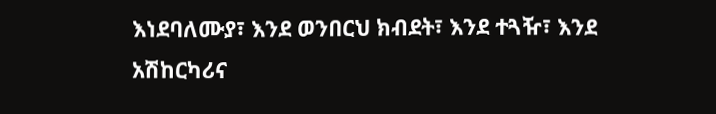እነደባለሙያ፣ እንደ ወንበርህ ክብደት፣ እንደ ተጓዥ፣ እንደ አሽከርካሪና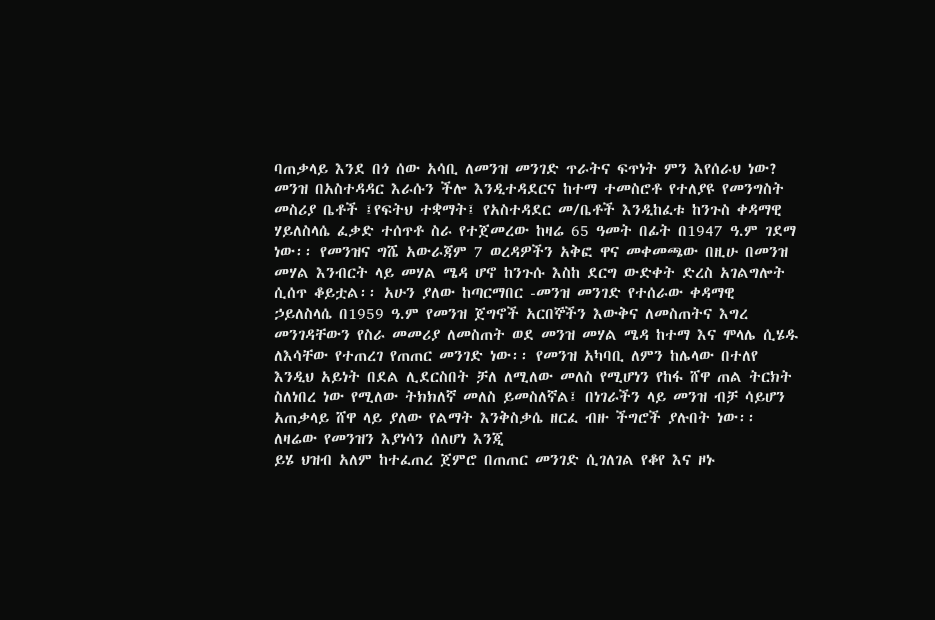ባጠቃላይ እንደ በጎ ሰው አሳቢ ለመንዝ መንገድ ጥራትና ፍጥነት ምን እየሰራህ ነው?
መንዝ በአስተዳዳር እራሱን ችሎ እንዲተዳደርና ከተማ ተመስሮቶ የተለያዩ የመንግስት መስሪያ ቤቶች ፤የፍትህ ተቋማት፤ የአስተዳደር መ/ቤቶች እንዲከፈቱ ከንጉስ ቀዳማዊ ሃይለስላሴ ፈቃድ ተሰጥቶ ስራ የተጀመረው ከዛሬ 65 ዓመት በፊት በ1947 ዓ.ም ገደማ ነው፡፡ የመንዝና ግሼ አውራጃም 7 ወረዳዎችን አቅፎ ዋና መቀመጫው በዚሁ በመንዝ መሃል እንብርት ላይ መሃል ሜዳ ሆኖ ከንጉሱ እስከ ደርግ ውድቀት ድረስ አገልግሎት ሲሰጥ ቆይቷል፡፡ አሁን ያለው ከጣርማበር -መንዝ መንገድ የተሰራው ቀዳማዊ ኃይለስላሴ በ1959 ዓ.ም የመንዝ ጀግኖች አርበኞችን እውቅና ለመስጠትና እግረ መንገዳቸውን የስራ መመሪያ ለመስጠት ወደ መንዝ መሃል ሜዳ ከተማ እና ሞላሌ ሲሄዱ ለእሳቸው የተጠረገ የጠጠር መንገድ ነው፡፡ የመንዝ አካባቢ ለምን ከሌላው በተለየ እንዲህ አይነት በደል ሊደርስበት ቻለ ለሚለው መለስ የሚሆነን የከፋ ሸዋ ጠል ትርክት ስለነበረ ነው የሚለው ትክክለኛ መለስ ይመስለኛል፤ በነገራችን ላይ መንዝ ብቻ ሳይሆን አጠቃላይ ሸዋ ላይ ያለው የልማት እንቅስቃሴ ዘርፈ ብዙ ችግሮች ያሉበት ነው፡፡ለዛሬው የመንዝን እያነሳን ሰለሆነ እንጂ
ይሄ ህዝብ አለም ከተፈጠረ ጀምሮ በጠጠር መንገድ ሲገለገል የቆየ እና ዞኑ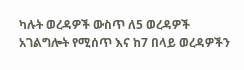ካሉት ወረዳዎች ውስጥ ለ5 ወረዳዎች አገልግሎት የሚሰጥ እና ከ7 በላይ ወረዳዎችን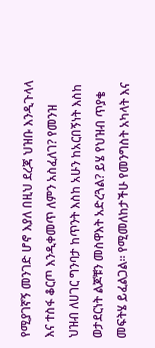የሚያገኛኝ መንገድ ሆኖ እያለ በዚህ ደረጃ ህዝቡ እንዲጉላላ እና ተስፋ ቆርጦ እንዲቀመጥ ለምን አስፈለገ? የመንዝ ህዝብ ለሀገር ግንባታ ከጥንት እስከ አሁን ከአርበኝነት እስከ ወታደርነት ልጆቹን መስዋእት አድረጓል? ይሄ የህዝብ ጥያቄ መፍትሄ ይፈልጋል፡፡ የሚመለከታችሁ የመንግስት አካላት እና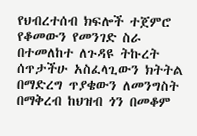የህብረተሰብ ክፍሎች ተጀምሮ የቆመውን የመንገድ ስራ በተመለከተ ለጉዳዩ ትኩረት ሰጥታችሁ አስፈላጊውን ክትትል በማድረግ ጥያቄውን ለመንግስት በማቅረብ ከህዝብ ጎን በመቆም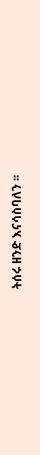ትሰሩ ዘንድ እናሳስባለን ፡፡